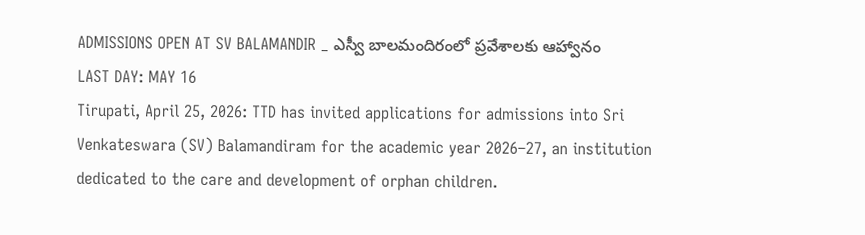ADMISSIONS OPEN AT SV BALAMANDIR _ ఎస్వీ బాలమందిరంలో ప్రవేశాలకు ఆహ్వానం
LAST DAY: MAY 16
Tirupati, April 25, 2026: TTD has invited applications for admissions into Sri Venkateswara (SV) Balamandiram for the academic year 2026–27, an institution dedicated to the care and development of orphan children.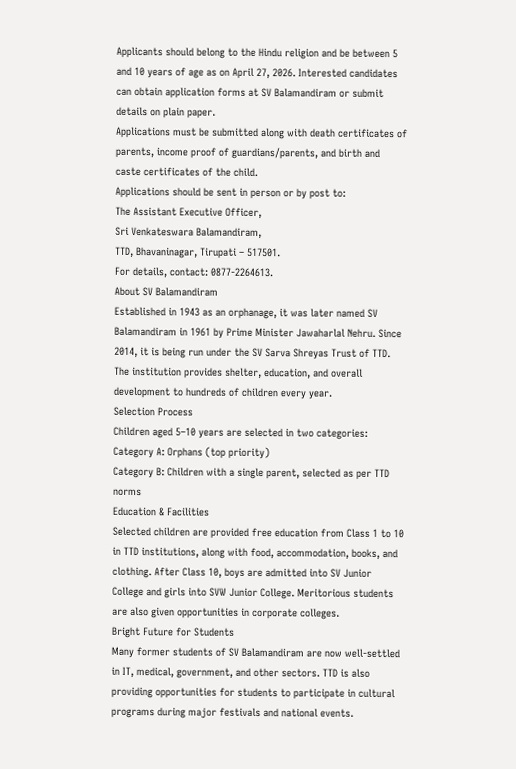Applicants should belong to the Hindu religion and be between 5 and 10 years of age as on April 27, 2026. Interested candidates can obtain application forms at SV Balamandiram or submit details on plain paper.
Applications must be submitted along with death certificates of parents, income proof of guardians/parents, and birth and caste certificates of the child.
Applications should be sent in person or by post to:
The Assistant Executive Officer,
Sri Venkateswara Balamandiram,
TTD, Bhavaninagar, Tirupati – 517501.
For details, contact: 0877-2264613.
About SV Balamandiram
Established in 1943 as an orphanage, it was later named SV Balamandiram in 1961 by Prime Minister Jawaharlal Nehru. Since 2014, it is being run under the SV Sarva Shreyas Trust of TTD. The institution provides shelter, education, and overall development to hundreds of children every year.
Selection Process
Children aged 5–10 years are selected in two categories:
Category A: Orphans (top priority)
Category B: Children with a single parent, selected as per TTD norms
Education & Facilities
Selected children are provided free education from Class 1 to 10 in TTD institutions, along with food, accommodation, books, and clothing. After Class 10, boys are admitted into SV Junior College and girls into SVW Junior College. Meritorious students are also given opportunities in corporate colleges.
Bright Future for Students
Many former students of SV Balamandiram are now well-settled in IT, medical, government, and other sectors. TTD is also providing opportunities for students to participate in cultural programs during major festivals and national events.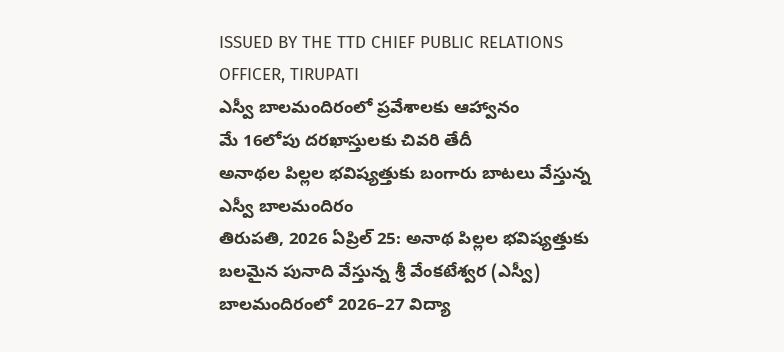ISSUED BY THE TTD CHIEF PUBLIC RELATIONS OFFICER, TIRUPATI
ఎస్వీ బాలమందిరంలో ప్రవేశాలకు ఆహ్వానం
మే 16లోపు దరఖాస్తులకు చివరి తేదీ
అనాథల పిల్లల భవిష్యత్తుకు బంగారు బాటలు వేస్తున్న ఎస్వీ బాలమందిరం
తిరుపతి, 2026 ఏప్రిల్ 25: అనాథ పిల్లల భవిష్యత్తుకు బలమైన పునాది వేస్తున్న శ్రీ వేంకటేశ్వర (ఎస్వీ) బాలమందిరంలో 2026–27 విద్యా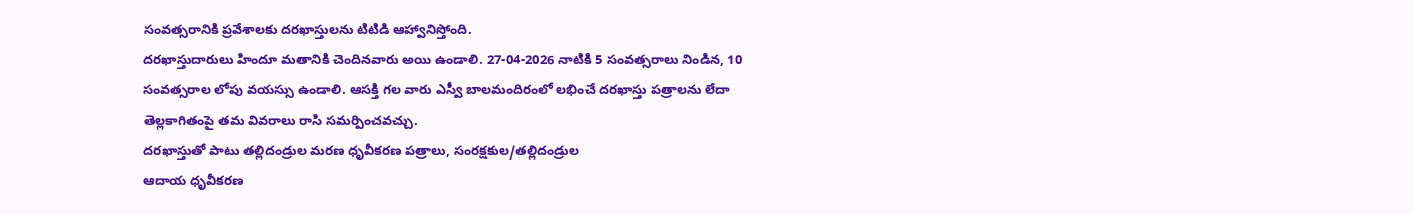సంవత్సరానికి ప్రవేశాలకు దరఖాస్తులను టిటిడి ఆహ్వానిస్తోంది.
దరఖాస్తుదారులు హిందూ మతానికి చెందినవారు అయి ఉండాలి. 27-04-2026 నాటికి 5 సంవత్సరాలు నిండిన, 10 సంవత్సరాల లోపు వయస్సు ఉండాలి. ఆసక్తి గల వారు ఎస్వీ బాలమందిరంలో లభించే దరఖాస్తు పత్రాలను లేదా తెల్లకాగితంపై తమ వివరాలు రాసి సమర్పించవచ్చు.
దరఖాస్తుతో పాటు తల్లిదండ్రుల మరణ ధృవీకరణ పత్రాలు, సంరక్షకుల/తల్లిదండ్రుల
ఆదాయ ధృవీకరణ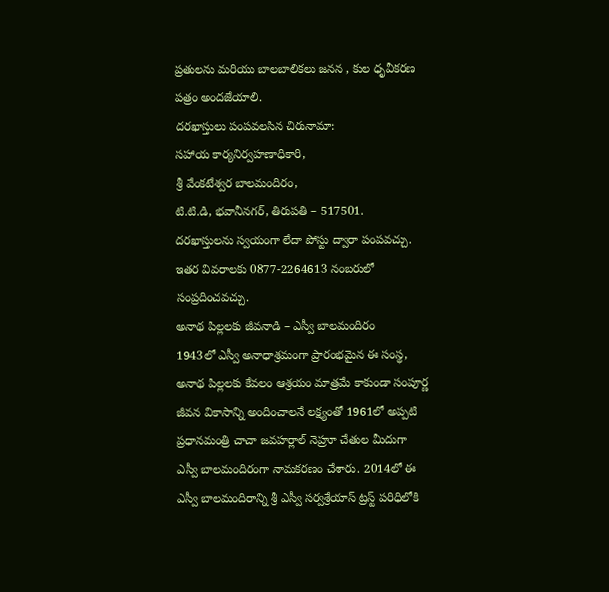ప్రతులను మరియు బాలబాలికలు జనన , కుల ధృవీకరణ పత్రం అందజేయాలి.
దరఖాస్తులు పంపవలసిన చిరునామా:
సహాయ కార్యనిర్వహణాధికారి,
శ్రీ వేంకటేశ్వర బాలమందిరం,
టి.టి.డి, భవానీనగర్, తిరుపతి – 517501.
దరఖాస్తులను స్వయంగా లేదా పోస్టు ద్వారా పంపవచ్చు. ఇతర వివరాలకు 0877-2264613 నంబరులో సంప్రదించవచ్చు.
అనాథ పిల్లలకు జీవనాడి – ఎస్వీ బాలమందిరం
1943లో ఎస్వీ అనాధాశ్రమంగా ప్రారంభమైన ఈ సంస్థ, అనాథ పిల్లలకు కేవలం ఆశ్రయం మాత్రమే కాకుండా సంపూర్ణ జీవన వికాసాన్ని అందించాలనే లక్ష్యంతో 1961లో అప్పటి ప్రధానమంత్రి చాచా జవహర్లాల్ నెహ్రూ చేతుల మీదుగా ఎస్వీ బాలమందిరంగా నామకరణం చేశారు. 2014లో ఈ ఎస్వీ బాలమందిరాన్ని శ్రీ ఎస్వీ సర్వశ్రేయాస్ ట్రస్ట్ పరిధిలోకి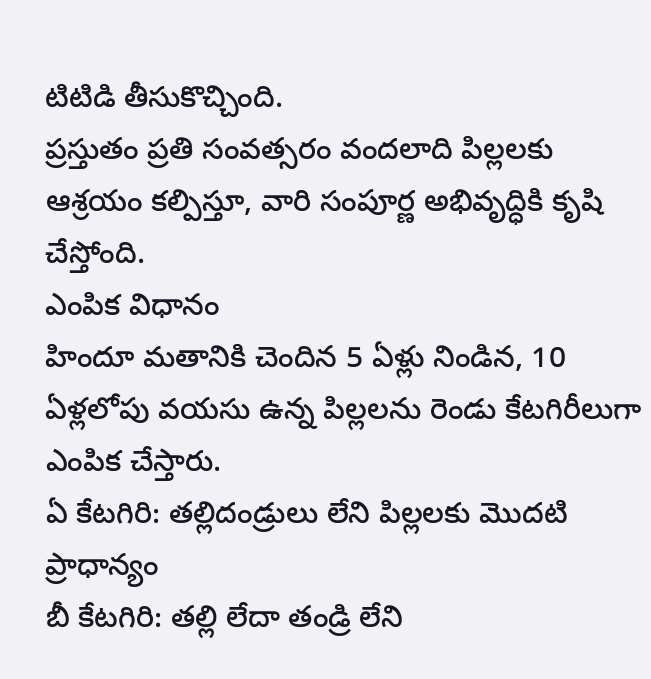టిటిడి తీసుకొచ్చింది.
ప్రస్తుతం ప్రతి సంవత్సరం వందలాది పిల్లలకు ఆశ్రయం కల్పిస్తూ, వారి సంపూర్ణ అభివృద్ధికి కృషి చేస్తోంది.
ఎంపిక విధానం
హిందూ మతానికి చెందిన 5 ఏళ్లు నిండిన, 10 ఏళ్లలోపు వయసు ఉన్న పిల్లలను రెండు కేటగిరీలుగా ఎంపిక చేస్తారు.
ఏ కేటగిరి: తల్లిదండ్రులు లేని పిల్లలకు మొదటి ప్రాధాన్యం
బీ కేటగిరి: తల్లి లేదా తండ్రి లేని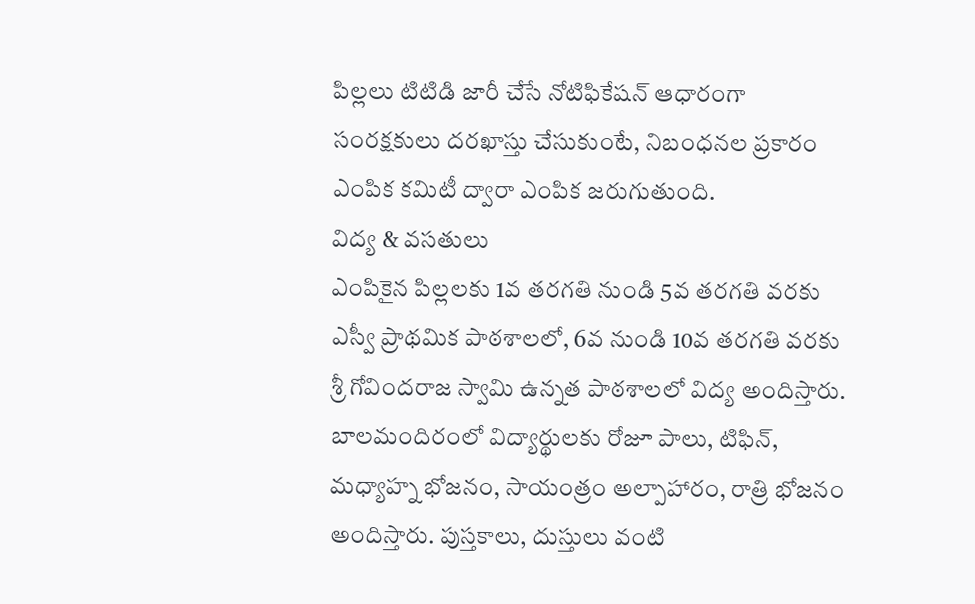పిల్లలు టిటిడి జారీ చేసే నోటిఫికేషన్ ఆధారంగా సంరక్షకులు దరఖాస్తు చేసుకుంటే, నిబంధనల ప్రకారం ఎంపిక కమిటీ ద్వారా ఎంపిక జరుగుతుంది.
విద్య & వసతులు
ఎంపికైన పిల్లలకు 1వ తరగతి నుండి 5వ తరగతి వరకు ఎస్వీ ప్రాథమిక పాఠశాలలో, 6వ నుండి 10వ తరగతి వరకు శ్రీ గోవిందరాజ స్వామి ఉన్నత పాఠశాలలో విద్య అందిస్తారు.
బాలమందిరంలో విద్యార్థులకు రోజూ పాలు, టిఫిన్, మధ్యాహ్న భోజనం, సాయంత్రం అల్పాహారం, రాత్రి భోజనం అందిస్తారు. పుస్తకాలు, దుస్తులు వంటి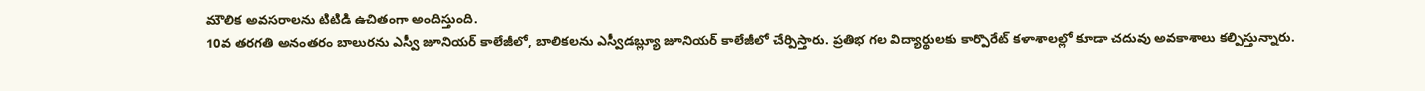మౌలిక అవసరాలను టిటిడి ఉచితంగా అందిస్తుంది.
10వ తరగతి అనంతరం బాలురను ఎస్వీ జూనియర్ కాలేజీలో, బాలికలను ఎస్వీడబ్ల్యూ జూనియర్ కాలేజీలో చేర్పిస్తారు. ప్రతిభ గల విద్యార్థులకు కార్పొరేట్ కళాశాలల్లో కూడా చదువు అవకాశాలు కల్పిస్తున్నారు.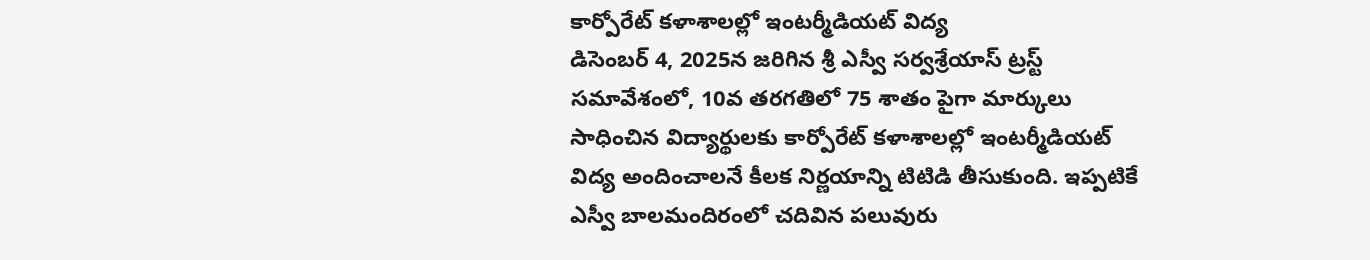కార్పోరేట్ కళాశాలల్లో ఇంటర్మీడియట్ విద్య
డిసెంబర్ 4, 2025న జరిగిన శ్రీ ఎస్వీ సర్వశ్రేయాస్ ట్రస్ట్ సమావేశంలో, 10వ తరగతిలో 75 శాతం పైగా మార్కులు సాధించిన విద్యార్థులకు కార్పోరేట్ కళాశాలల్లో ఇంటర్మీడియట్ విద్య అందించాలనే కీలక నిర్ణయాన్ని టిటిడి తీసుకుంది. ఇప్పటికే ఎస్వీ బాలమందిరంలో చదివిన పలువురు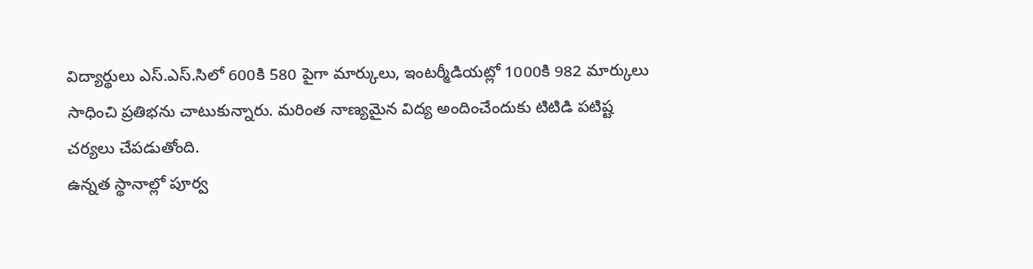విద్యార్థులు ఎస్.ఎస్.సిలో 600కి 580 పైగా మార్కులు, ఇంటర్మీడియట్లో 1000కి 982 మార్కులు సాధించి ప్రతిభను చాటుకున్నారు. మరింత నాణ్యమైన విద్య అందించేందుకు టిటిడి పటిష్ట చర్యలు చేపడుతోంది.
ఉన్నత స్థానాల్లో పూర్వ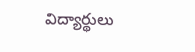విద్యార్థులు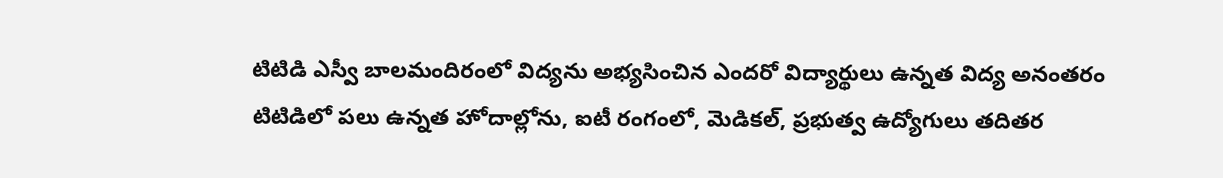టిటిడి ఎస్వీ బాలమందిరంలో విద్యను అభ్యసించిన ఎందరో విద్యార్థులు ఉన్నత విద్య అనంతరం టిటిడిలో పలు ఉన్నత హోదాల్లోను, ఐటీ రంగంలో, మెడికల్, ప్రభుత్వ ఉద్యోగులు తదితర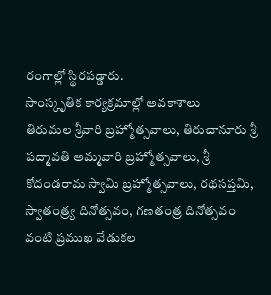రంగాల్లో స్థిరపడ్డారు.
సాంస్కృతిక కార్యక్రమాల్లో అవకాశాలు
తిరుమల శ్రీవారి బ్రహ్మోత్సవాలు, తిరుచానూరు శ్రీ పద్మావతి అమ్మవారి బ్రహ్మోత్సవాలు, శ్రీ కోదండరామ స్వామి బ్రహ్మోత్సవాలు, రథసప్తమి, స్వాతంత్ర్య దినోత్సవం, గణతంత్ర దినోత్సవం వంటి ప్రముఖ వేడుకల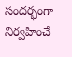సందర్భంగా నిర్వహించే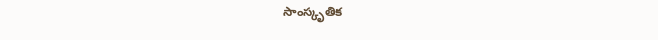సాంస్కృతిక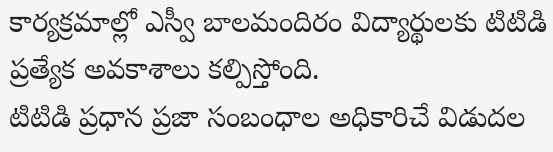కార్యక్రమాల్లో ఎస్వీ బాలమందిరం విద్యార్థులకు టిటిడి ప్రత్యేక అవకాశాలు కల్పిస్తోంది.
టిటిడి ప్రధాన ప్రజా సంబంధాల అధికారిచే విడుదల